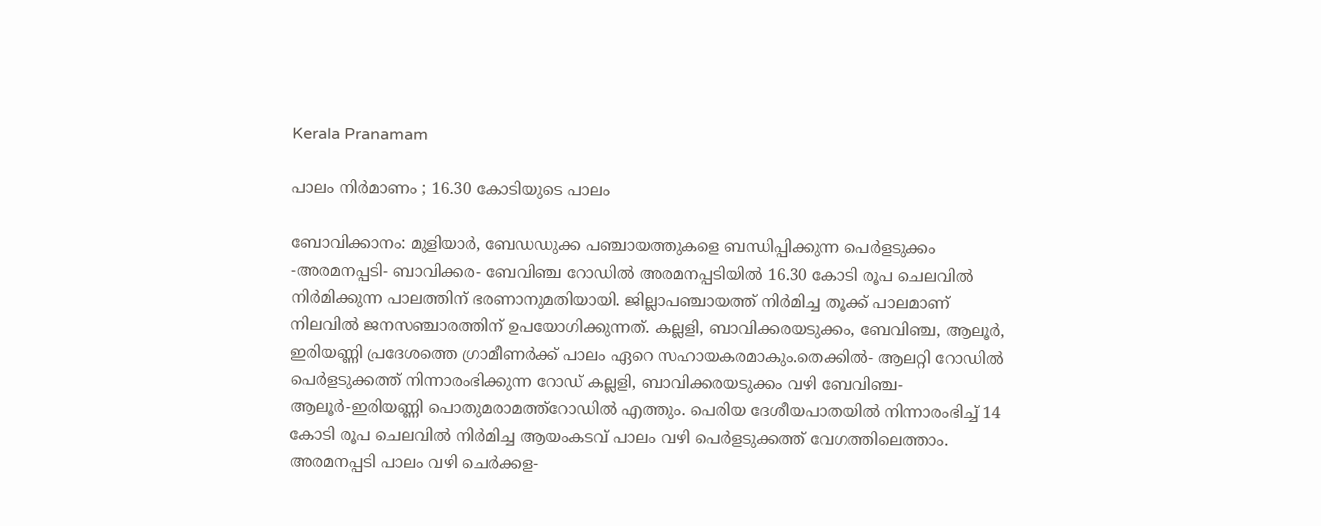Kerala Pranamam

പാലം നിര്‍മാണം ; 16.30 കോടിയുടെ പാലം

ബോവിക്കാനം: മുളിയാര്‍, ബേഡഡുക്ക പഞ്ചായത്തുകളെ ബന്ധിപ്പിക്കുന്ന പെര്‍ളടുക്കം -അരമനപ്പടി- ബാവിക്കര- ബേവിഞ്ച റോഡില്‍ അരമനപ്പടിയില്‍ 16.30 കോടി രൂപ ചെലവില്‍ നിര്‍മിക്കുന്ന പാലത്തിന് ഭരണാനുമതിയായി. ജില്ലാപഞ്ചായത്ത് നിര്‍മിച്ച തൂക്ക് പാലമാണ് നിലവില്‍ ജനസഞ്ചാരത്തിന് ഉപയോഗിക്കുന്നത്. കല്ലളി, ബാവിക്കരയടുക്കം, ബേവിഞ്ച, ആലൂര്‍, ഇരിയണ്ണി പ്രദേശത്തെ ഗ്രാമീണര്‍ക്ക് പാലം ഏറെ സഹായകരമാകും.തെക്കില്‍- ആലറ്റി റോഡില്‍ പെര്‍ളടുക്കത്ത് നിന്നാരംഭിക്കുന്ന റോഡ് കല്ലളി, ബാവിക്കരയടുക്കം വഴി ബേവിഞ്ച- ആലൂര്‍-ഇരിയണ്ണി പൊതുമരാമത്ത്‌റോഡില്‍ എത്തും. പെരിയ ദേശീയപാതയില്‍ നിന്നാരംഭിച്ച് 14 കോടി രൂപ ചെലവില്‍ നിര്‍മിച്ച ആയംകടവ് പാലം വഴി പെര്‍ളടുക്കത്ത് വേഗത്തിലെത്താം. അരമനപ്പടി പാലം വഴി ചെര്‍ക്കള-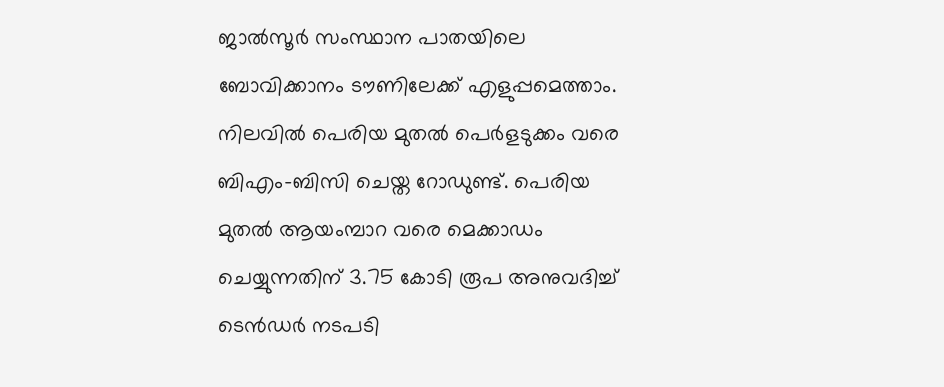ജാല്‍സൂര്‍ സംസ്ഥാന പാതയിലെ ബോവിക്കാനം ടൗണിലേക്ക് എളുപ്പമെത്താം. നിലവില്‍ പെരിയ മുതല്‍ പെര്‍ളടുക്കം വരെ ബിഎം-ബിസി ചെയ്ത റോഡുണ്ട്. പെരിയ മുതല്‍ ആയംമ്പാറ വരെ മെക്കാഡം ചെയ്യുന്നതിന് 3.75 കോടി രൂപ അനുവദിച്ച് ടെന്‍ഡര്‍ നടപടി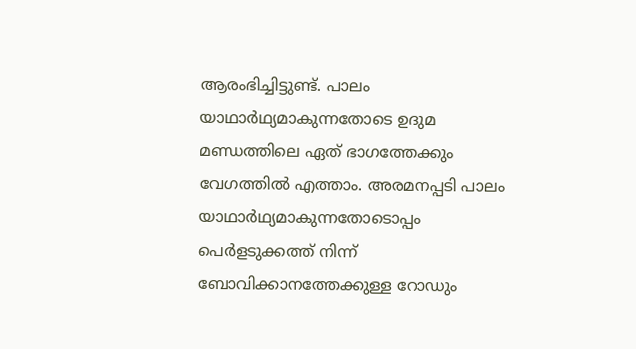ആരംഭിച്ചിട്ടുണ്ട്. പാലം യാഥാര്‍ഥ്യമാകുന്നതോടെ ഉദുമ മണ്ഡത്തിലെ ഏത് ഭാഗത്തേക്കും വേഗത്തില്‍ എത്താം. അരമനപ്പടി പാലം യാഥാര്‍ഥ്യമാകുന്നതോടൊപ്പം പെര്‍ളടുക്കത്ത് നിന്ന് ബോവിക്കാനത്തേക്കുള്ള റോഡും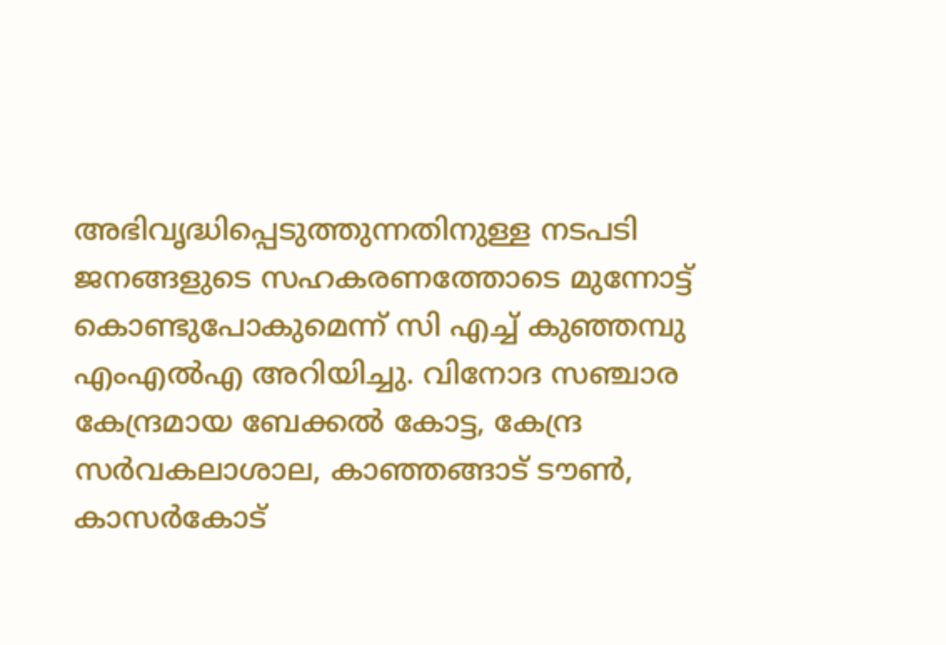അഭിവൃദ്ധിപ്പെടുത്തുന്നതിനുള്ള നടപടി ജനങ്ങളുടെ സഹകരണത്തോടെ മുന്നോട്ട് കൊണ്ടുപോകുമെന്ന് സി എച്ച് കുഞ്ഞമ്പു എംഎല്‍എ അറിയിച്ചു. വിനോദ സഞ്ചാര കേന്ദ്രമായ ബേക്കല്‍ കോട്ട, കേന്ദ്ര സര്‍വകലാശാല, കാഞ്ഞങ്ങാട് ടൗണ്‍, കാസര്‍കോട്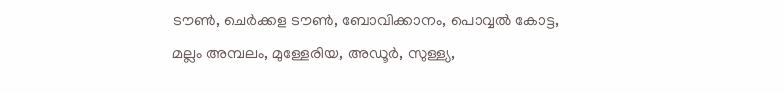ടൗണ്‍, ചെര്‍ക്കള ടൗണ്‍, ബോവിക്കാനം, പൊവ്വല്‍ കോട്ട, മല്ലം അമ്പലം, മുള്ളേരിയ, അഡൂര്‍, സുള്ള്യ,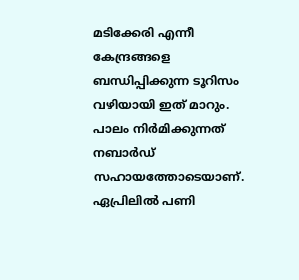മടിക്കേരി എന്നീ കേന്ദ്രങ്ങളെ ബന്ധിപ്പിക്കുന്ന ടൂറിസം വഴിയായി ഇത് മാറും. പാലം നിര്‍മിക്കുന്നത് നബാര്‍ഡ് സഹായത്തോടെയാണ്. ഏപ്രിലില്‍ പണി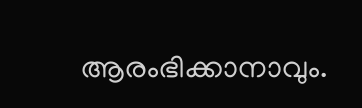ആരംഭിക്കാനാവും.